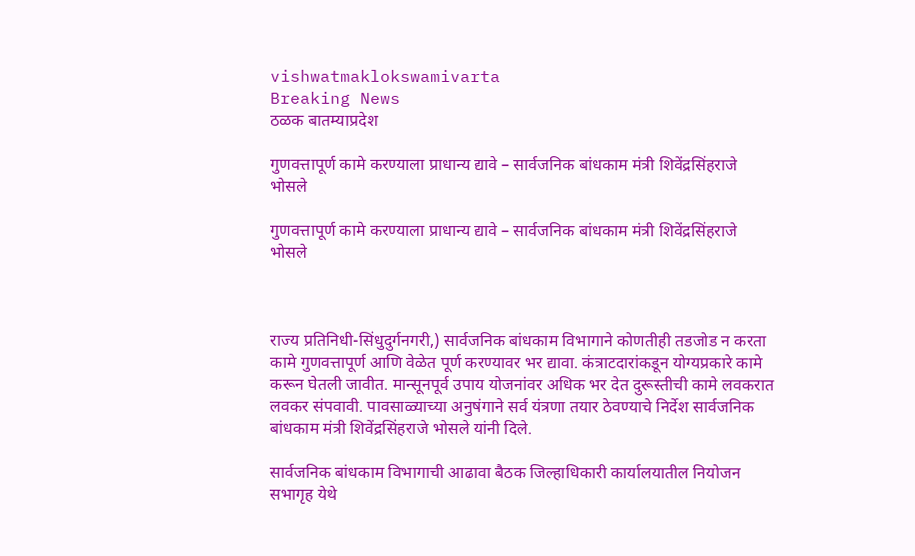vishwatmaklokswamivarta
Breaking News
ठळक बातम्याप्रदेश

गुणवत्तापूर्ण कामे करण्याला प्राधान्य द्यावे – सार्वजनिक बांधकाम मंत्री शिवेंद्रसिंहराजे भोसले

गुणवत्तापूर्ण कामे करण्याला प्राधान्य द्यावे – सार्वजनिक बांधकाम मंत्री शिवेंद्रसिंहराजे भोसले



राज्य प्रतिनिधी-सिंधुदुर्गनगरी,) सार्वजनिक बांधकाम विभागाने कोणतीही तडजोड न करता कामे गुणवत्तापूर्ण आणि वेळेत पूर्ण करण्यावर भर द्यावा. कंत्राटदारांकडून योग्यप्रकारे कामे करून घेतली जावीत. मान्सूनपूर्व उपाय योजनांवर अधिक भर देत दुरूस्तीची कामे लवकरात लवकर संपवावी. पावसाळ्याच्या अनुषंगाने सर्व यंत्रणा तयार ठेवण्याचे निर्देश सार्वजनिक बांधकाम मंत्री शिवेंद्रसिंहराजे भोसले यांनी दिले.

सार्वजनिक बांधकाम विभागाची आढावा बैठक जिल्हाधिकारी कार्यालयातील नियोजन सभागृह येथे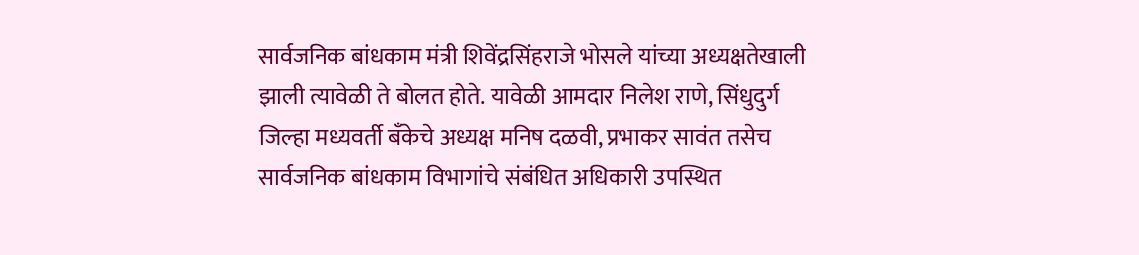सार्वजनिक बांधकाम मंत्री शिवेंद्रसिंहराजे भोसले यांच्या अध्यक्षतेखाली झाली त्यावेळी ते बोलत होते. यावेळी आमदार निलेश राणे, सिंधुदुर्ग जिल्हा मध्यवर्ती बँकेचे अध्यक्ष मनिष दळवी, प्रभाकर सावंत तसेच सार्वजनिक बांधकाम विभागांचे संबंधित अधिकारी उपस्थित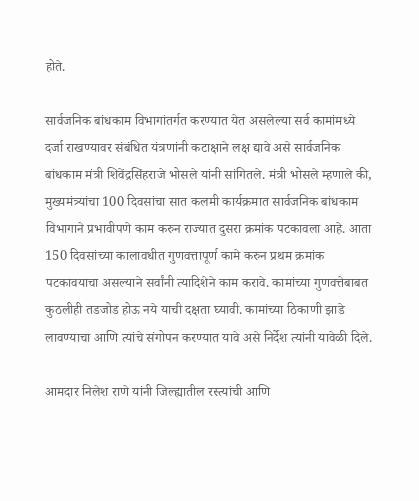होते.

सार्वजनिक बांधकाम विभागांतर्गत करण्यात येत असलेल्या सर्व कामांमध्ये दर्जा राखण्यावर संबंधित यंत्रणांनी कटाक्षाने लक्ष द्यावे असे सार्वजनिक बांधकाम मंत्री शिवेंद्रसिंहराजे भोसले यांनी सांगितले. मंत्री भोसले म्हणाले की, मुख्यमंत्र्यांचा 100 दिवसांचा सात कलमी कार्यक्रमात सार्वजनिक बांधकाम विभागाने प्रभावीपणे काम करुन राज्यात दुसरा क्रमांक पटकावला आहे. आता 150 दिवसांच्या कालावधीत गुणवत्तापूर्ण कामे करुन प्रथम क्रमांक पटकावयाचा असल्याने सर्वांनी त्यादिशेने काम करावे. कामांच्या गुणवत्तेबाबत कुठलीही तडजोड होऊ नये याची दक्षता घ्यावी. कामांच्या ठिकाणी झाडे लावण्याचा आणि त्यांचे संगोपन करण्यात यावे असे निर्देश त्यांनी यावेळी दिले.

आमदार निलेश राणे यांनी जिल्ह्यातील रस्त्यांची आणि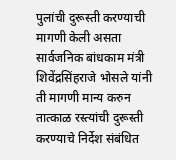पुलांची दुरूस्ती करण्याची मागणी केली असता सार्वजनिक बांधकाम मंत्री शिवेंद्रसिंहराजे भोसले यांनी ती मागणी मान्य करुन तात्काळ रस्त्यांची दुरूस्ती करण्याचे निर्देश संबंधित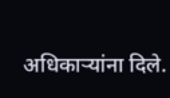अधिकाऱ्यांना दिले.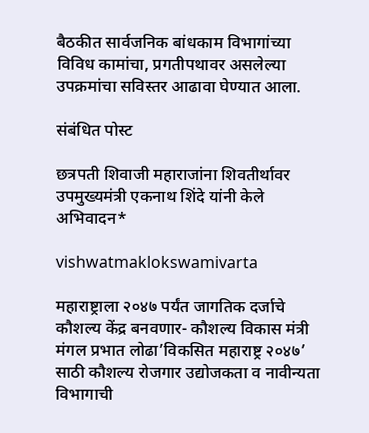बैठकीत सार्वजनिक बांधकाम विभागांच्या विविध कामांचा, प्रगतीपथावर असलेल्या उपक्रमांचा सविस्तर आढावा घेण्यात आला.

संबंधित पोस्ट

छत्रपती शिवाजी महाराजांना शिवतीर्थावर उपमुख्यमंत्री एकनाथ शिंदे यांनी केले अभिवादन*

vishwatmaklokswamivarta

महाराष्ट्राला २०४७ पर्यंत जागतिक दर्जाचे कौशल्य केंद्र बनवणार- कौशल्य विकास मंत्री मंगल प्रभात लोढा’विकसित महाराष्ट्र २०४७’ साठी कौशल्य रोजगार उद्योजकता व नावीन्यता विभागाची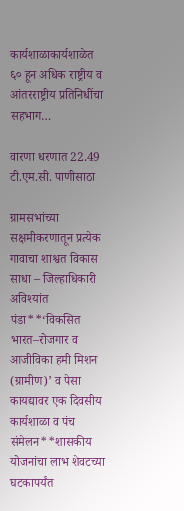कार्यशाळाकार्यशाळेत ६० हून अधिक राष्ट्रीय व आंतरराष्ट्रीय प्रतिनिधींचा सहभाग…

वारणा धरणात 22.49 टी.एम.सी. पाणीसाठा

ग्रामसभांच्या सक्षमीकरणातून प्रत्येक गावाचा शाश्वत विकास साधा – जिल्हाधिकारी अविश्यांत पंडा**‘विकसित भारत–रोजगार व आजीविका हमी मिशन (ग्रामीण)’ व पेसा कायद्यावर एक दिवसीय कार्यशाळा व पंच संमेलन**शासकीय योजनांचा लाभ शेवटच्या घटकापर्यंत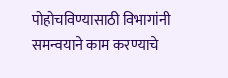पोहोचविण्यासाठी विभागांनी समन्वयाने काम करण्याचे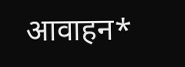आवाहन*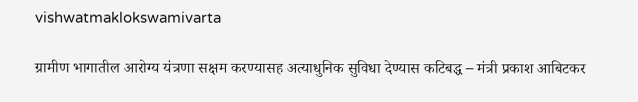vishwatmaklokswamivarta

ग्रामीण भागातील आरोग्य यंत्रणा सक्षम करण्यासह अत्याधुनिक सुविधा देण्यास कटिबद्ध – मंत्री प्रकाश आबिटकर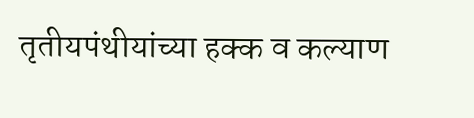तृतीयपंथीयांच्या हक्क व कल्याण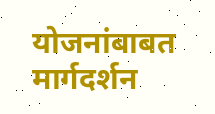योजनांबाबत मार्गदर्शन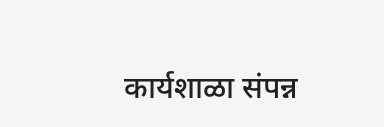कार्यशाळा संपन्न